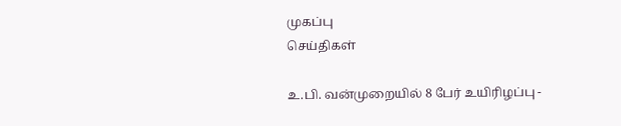முகப்பு
செய்திகள்

உ.பி. வன்முறையில் 8 பேர் உயிரிழப்பு -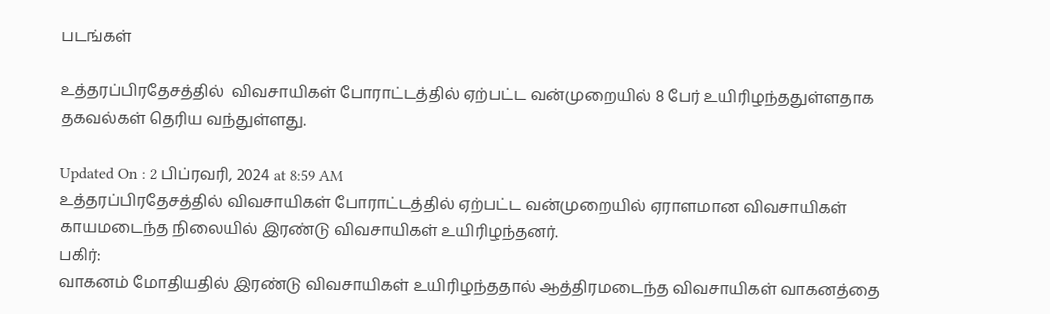படங்கள்

உத்தரப்பிரதேசத்தில்  விவசாயிகள் போராட்டத்தில் ஏற்பட்ட வன்முறையில் 8 பேர் உயிரிழந்ததுள்ளதாக தகவல்கள் தெரிய வந்துள்ளது.

Updated On : 2 பிப்ரவரி, 2024 at 8:59 AM
உத்தரப்பிரதேசத்தில் விவசாயிகள் போராட்டத்தில் ஏற்பட்ட வன்முறையில் ஏராளமான விவசாயிகள் காயமடைந்த நிலையில் இரண்டு விவசாயிகள் உயிரிழந்தனர்.
பகிர்:
வாகனம் மோதியதில் இரண்டு விவசாயிகள் உயிரிழந்ததால் ஆத்திரமடைந்த விவசாயிகள் வாகனத்தை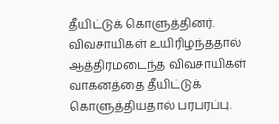தீயிட்டுக் கொளுத்தினர்.
விவசாயிகள் உயிரிழந்ததால் ஆத்திரமடைந்த விவசாயிகள் வாகனத்தை தீயிட்டுக் கொளுத்தியதால் பரபரப்பு.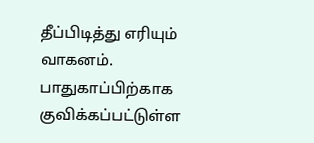தீப்பிடித்து எரியும் வாகனம்.
பாதுகாப்பிற்காக குவிக்கப்பட்டுள்ள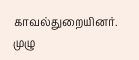காவல்துறையினர்.
முழு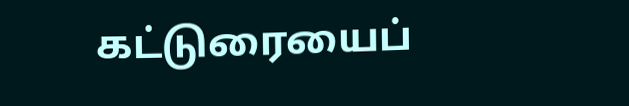கட்டுரையைப்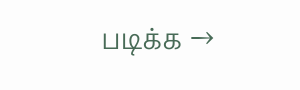படிக்க →